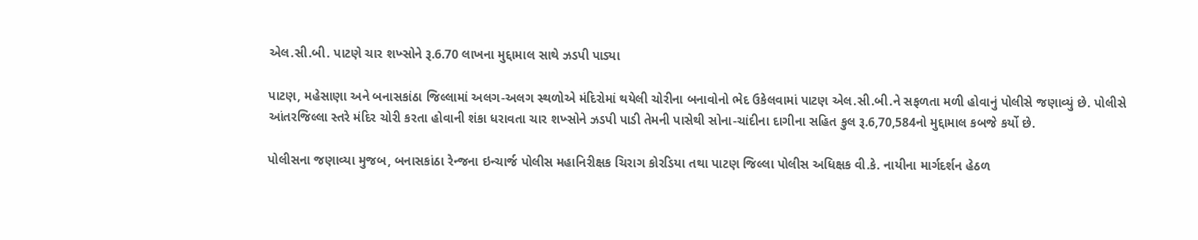એલ.સી.બી. પાટણે ચાર શખ્સોને રૂ.6.70 લાખના મુદ્દામાલ સાથે ઝડપી પાડ્યા

પાટણ, મહેસાણા અને બનાસકાંઠા જિલ્લામાં અલગ-અલગ સ્થળોએ મંદિરોમાં થયેલી ચોરીના બનાવોનો ભેદ ઉકેલવામાં પાટણ એલ.સી.બી.ને સફળતા મળી હોવાનું પોલીસે જણાવ્યું છે. પોલીસે આંતરજિલ્લા સ્તરે મંદિર ચોરી કરતા હોવાની શંકા ધરાવતા ચાર શખ્સોને ઝડપી પાડી તેમની પાસેથી સોના-ચાંદીના દાગીના સહિત કુલ રૂ.6,70,584નો મુદ્દામાલ કબજે કર્યો છે.

પોલીસના જણાવ્યા મુજબ, બનાસકાંઠા રેન્જના ઇન્ચાર્જ પોલીસ મહાનિરીક્ષક ચિરાગ કોરડિયા તથા પાટણ જિલ્લા પોલીસ અધિક્ષક વી.કે. નાયીના માર્ગદર્શન હેઠળ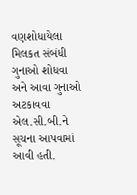વણશોધાયેલા મિલકત સંબંધી ગુનાઓ શોધવા અને આવા ગુનાઓ અટકાવવા એલ.સી.બી.ને સૂચના આપવામાં આવી હતી.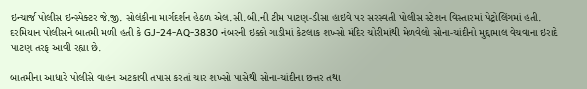ઇન્ચાર્જ પોલીસ ઇન્સ્પેક્ટર જે.જી. સોલંકીના માર્ગદર્શન હેઠળ એલ.સી.બી.ની ટીમ પાટણ-ડીસા હાઇવે પર સરસ્વતી પોલીસ સ્ટેશન વિસ્તારમાં પેટ્રોલિંગમાં હતી. દરમિયાન પોલીસને બાતમી મળી હતી કે GJ-24-AQ-3830 નંબરની ઇક્કો ગાડીમાં કેટલાક શખ્સો મંદિર ચોરીમાંથી મેળવેલો સોના-ચાંદીનો મુદ્દામાલ વેચવાના ઇરાદે પાટણ તરફ આવી રહ્યા છે.

બાતમીના આધારે પોલીસે વાહન અટકાવી તપાસ કરતાં ચાર શખ્સો પાસેથી સોના-ચાંદીના છત્તર તથા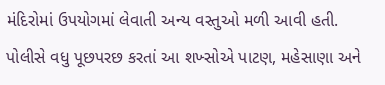મંદિરોમાં ઉપયોગમાં લેવાતી અન્ય વસ્તુઓ મળી આવી હતી. પોલીસે વધુ પૂછપરછ કરતાં આ શખ્સોએ પાટણ, મહેસાણા અને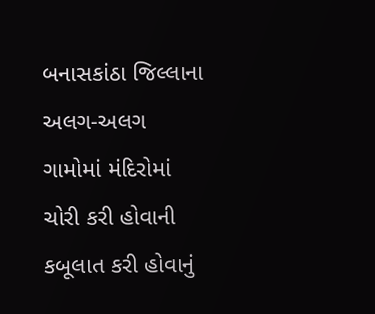બનાસકાંઠા જિલ્લાના અલગ-અલગ ગામોમાં મંદિરોમાં ચોરી કરી હોવાની કબૂલાત કરી હોવાનું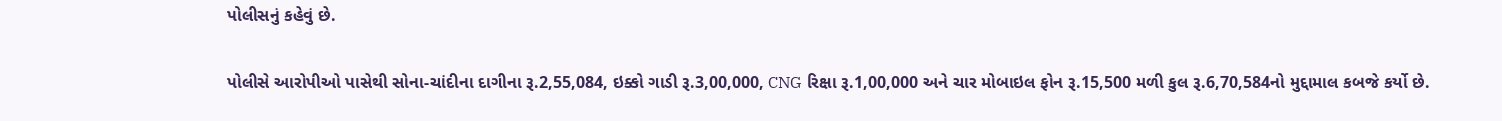પોલીસનું કહેવું છે.

પોલીસે આરોપીઓ પાસેથી સોના-ચાંદીના દાગીના રૂ.2,55,084, ઇક્કો ગાડી રૂ.3,00,000, CNG રિક્ષા રૂ.1,00,000 અને ચાર મોબાઇલ ફોન રૂ.15,500 મળી કુલ રૂ.6,70,584નો મુદ્દામાલ કબજે કર્યો છે.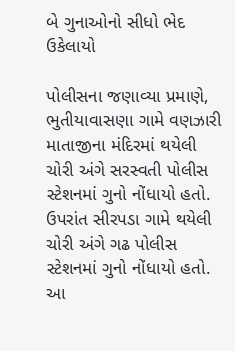બે ગુનાઓનો સીધો ભેદ ઉકેલાયો

પોલીસના જણાવ્યા પ્રમાણે, ભુતીયાવાસણા ગામે વણઝારી માતાજીના મંદિરમાં થયેલી ચોરી અંગે સરસ્વતી પોલીસ સ્ટેશનમાં ગુનો નોંધાયો હતો. ઉપરાંત સીરપડા ગામે થયેલી ચોરી અંગે ગઢ પોલીસ સ્ટેશનમાં ગુનો નોંધાયો હતો. આ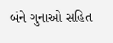બંને ગુનાઓ સહિત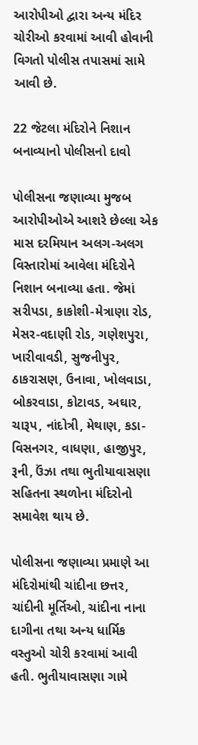આરોપીઓ દ્વારા અન્ય મંદિર ચોરીઓ કરવામાં આવી હોવાની વિગતો પોલીસ તપાસમાં સામે આવી છે.

22 જેટલા મંદિરોને નિશાન બનાવ્યાનો પોલીસનો દાવો

પોલીસના જણાવ્યા મુજબ આરોપીઓએ આશરે છેલ્લા એક માસ દરમિયાન અલગ-અલગ વિસ્તારોમાં આવેલા મંદિરોને નિશાન બનાવ્યા હતા. જેમાં સરીપડા, કાકોશી-મેત્રાણા રોડ, મેસર-વદાણી રોડ, ગણેશપુરા, ખારીવાવડી, સુજનીપુર, ઠાકરાસણ, ઉનાવા, ખોલવાડા, બોકરવાડા, કોટાવડ, અઘાર, ચારૂપ, નાંદોત્રી, મેથાણ, કડા-વિસનગર, વાધણા, હાજીપુર, રૂની, ઉંઝા તથા ભુતીયાવાસણા સહિતના સ્થળોના મંદિરોનો સમાવેશ થાય છે.

પોલીસના જણાવ્યા પ્રમાણે આ મંદિરોમાંથી ચાંદીના છત્તર, ચાંદીની મૂર્તિઓ, ચાંદીના નાના દાગીના તથા અન્ય ધાર્મિક વસ્તુઓ ચોરી કરવામાં આવી હતી. ભુતીયાવાસણા ગામે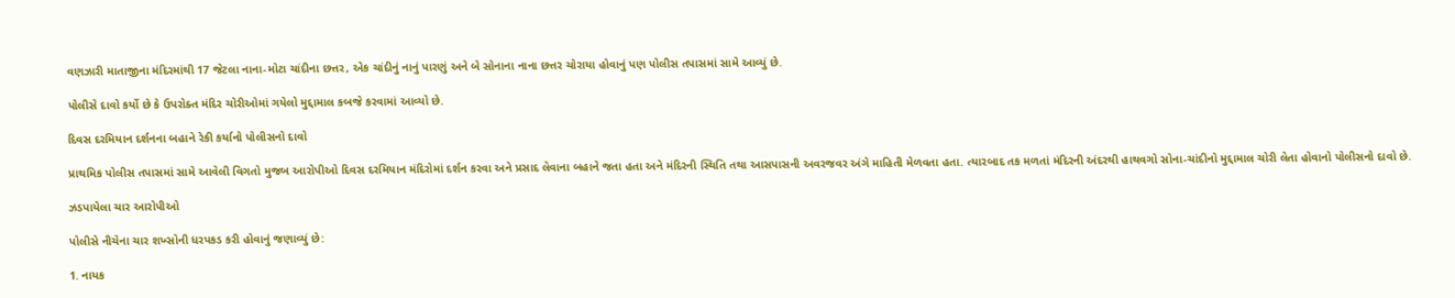વણઝારી માતાજીના મંદિરમાંથી 17 જેટલા નાના-મોટા ચાંદીના છત્તર, એક ચાંદીનું નાનું પારણું અને બે સોનાના નાના છત્તર ચોરાયા હોવાનું પણ પોલીસ તપાસમાં સામે આવ્યું છે.

પોલીસે દાવો કર્યો છે કે ઉપરોક્ત મંદિર ચોરીઓમાં ગયેલો મુદ્દામાલ કબજે કરવામાં આવ્યો છે.

દિવસ દરમિયાન દર્શનના બહાને રેકી કર્યાનો પોલીસનો દાવો

પ્રાથમિક પોલીસ તપાસમાં સામે આવેલી વિગતો મુજબ આરોપીઓ દિવસ દરમિયાન મંદિરોમાં દર્શન કરવા અને પ્રસાદ લેવાના બહાને જતા હતા અને મંદિરની સ્થિતિ તથા આસપાસની અવરજવર અંગે માહિતી મેળવતા હતા. ત્યારબાદ તક મળતાં મંદિરની અંદરથી હાથવગો સોના-ચાંદીનો મુદ્દામાલ ચોરી લેતા હોવાનો પોલીસનો દાવો છે.

ઝડપાયેલા ચાર આરોપીઓ

પોલીસે નીચેના ચાર શખ્સોની ધરપકડ કરી હોવાનું જણાવ્યું છે:

1. નાયક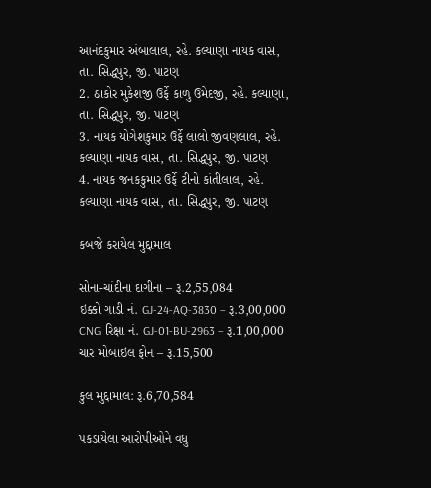આનંદકુમાર અંબાલાલ, રહે. કલ્યાણા નાયક વાસ, તા. સિદ્ધપુર, જી. પાટણ
2. ઠાકોર મુકેશજી ઉર્ફે કાળુ ઉમેદજી, રહે. કલ્યાણા, તા. સિદ્ધપુર, જી. પાટણ
3. નાયક યોગેશકુમાર ઉર્ફે લાલો જીવણલાલ, રહે. કલ્યાણા નાયક વાસ, તા. સિદ્ધપુર, જી. પાટણ
4. નાયક જનકકુમાર ઉર્ફે ટીનો કાંતીલાલ, રહે. કલ્યાણા નાયક વાસ, તા. સિદ્ધપુર, જી. પાટણ

કબજે કરાયેલ મુદ્દામાલ

સોના-ચાંદીના દાગીના – રૂ.2,55,084
ઇક્કો ગાડી નં. GJ-24-AQ-3830 – રૂ.3,00,000
CNG રિક્ષા નં. GJ-01-BU-2963 – રૂ.1,00,000
ચાર મોબાઇલ ફોન – રૂ.15,500

કુલ મુદ્દામાલ: રૂ.6,70,584

પકડાયેલા આરોપીઓને વધુ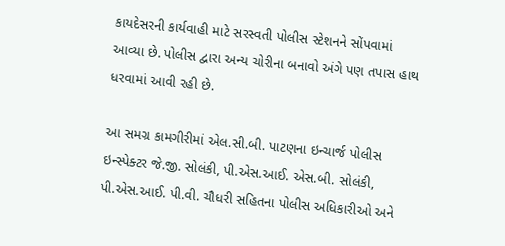કાયદેસરની કાર્યવાહી માટે સરસ્વતી પોલીસ સ્ટેશનને સોંપવામાં આવ્યા છે. પોલીસ દ્વારા અન્ય ચોરીના બનાવો અંગે પણ તપાસ હાથ ધરવામાં આવી રહી છે.

આ સમગ્ર કામગીરીમાં એલ.સી.બી. પાટણના ઇન્ચાર્જ પોલીસ ઇન્સ્પેક્ટર જે.જી. સોલંકી, પી.એસ.આઈ. એસ.બી. સોલંકી, પી.એસ.આઈ. પી.વી. ચૌધરી સહિતના પોલીસ અધિકારીઓ અને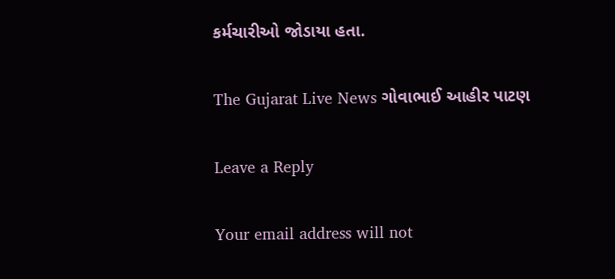કર્મચારીઓ જોડાયા હતા.

The Gujarat Live News ગોવાભાઈ આહીર પાટણ

Leave a Reply

Your email address will not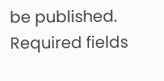be published. Required fields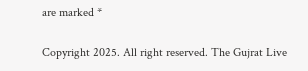are marked *

Copyright 2025. All right reserved. The Gujrat Live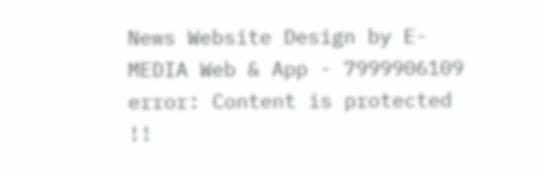News Website Design by E- MEDIA Web & App - 7999906109
error: Content is protected !!